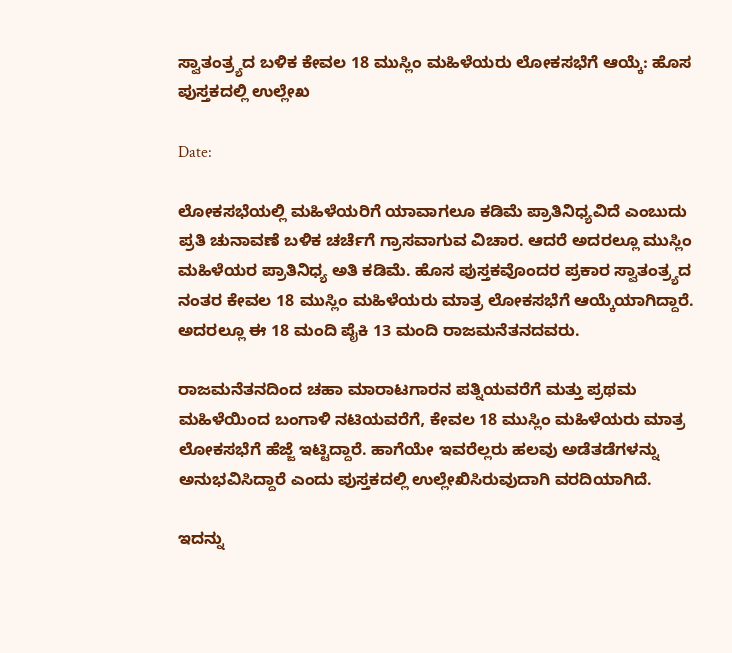ಸ್ವಾತಂತ್ರ್ಯದ ಬಳಿಕ ಕೇವಲ 18 ಮುಸ್ಲಿಂ ಮಹಿಳೆಯರು ಲೋಕಸಭೆಗೆ ಆಯ್ಕೆ: ಹೊಸ ಪುಸ್ತಕದಲ್ಲಿ ಉಲ್ಲೇಖ

Date:

ಲೋಕಸಭೆಯಲ್ಲಿ ಮಹಿಳೆಯರಿಗೆ ಯಾವಾಗಲೂ ಕಡಿಮೆ ಪ್ರಾತಿನಿಧ್ಯವಿದೆ ಎಂಬುದು ಪ್ರತಿ ಚುನಾವಣೆ ಬಳಿಕ ಚರ್ಚೆಗೆ ಗ್ರಾಸವಾಗುವ ವಿಚಾರ. ಆದರೆ ಅದರಲ್ಲೂ ಮುಸ್ಲಿಂ ಮಹಿಳೆಯರ ಪ್ರಾತಿನಿಧ್ಯ ಅತಿ ಕಡಿಮೆ. ಹೊಸ ಪುಸ್ತಕವೊಂದರ ಪ್ರಕಾರ ಸ್ವಾತಂತ್ರ್ಯದ ನಂತರ ಕೇವಲ 18 ಮುಸ್ಲಿಂ ಮಹಿಳೆಯರು ಮಾತ್ರ ಲೋಕಸಭೆಗೆ ಆಯ್ಕೆಯಾಗಿದ್ದಾರೆ. ಅದರಲ್ಲೂ ಈ 18 ಮಂದಿ ಪೈಕಿ 13 ಮಂದಿ ರಾಜಮನೆತನದವರು.

ರಾಜಮನೆತನದಿಂದ ಚಹಾ ಮಾರಾಟಗಾರನ ಪತ್ನಿಯವರೆಗೆ ಮತ್ತು ಪ್ರಥಮ ಮಹಿಳೆಯಿಂದ ಬಂಗಾಳಿ ನಟಿಯವರೆಗೆ, ಕೇವಲ 18 ಮುಸ್ಲಿಂ ಮಹಿಳೆಯರು ಮಾತ್ರ ಲೋಕಸಭೆಗೆ ಹೆಜ್ಜೆ ಇಟ್ಟಿದ್ದಾರೆ. ಹಾಗೆಯೇ ಇವರೆಲ್ಲರು ಹಲವು ಅಡೆತಡೆಗಳನ್ನು ಅನುಭವಿಸಿದ್ದಾರೆ ಎಂದು ಪುಸ್ತಕದಲ್ಲಿ ಉಲ್ಲೇಖಿಸಿರುವುದಾಗಿ ವರದಿಯಾಗಿದೆ.

ಇದನ್ನು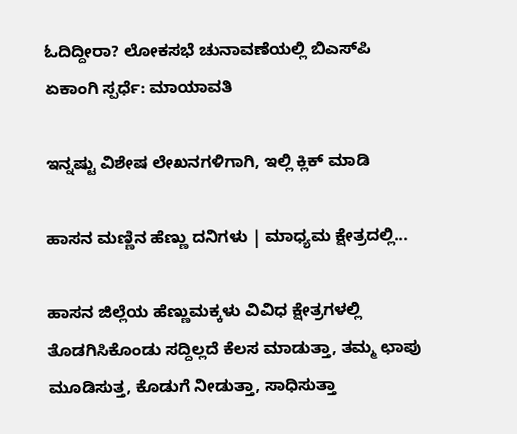ಓದಿದ್ದೀರಾ? ಲೋಕಸಭೆ ಚುನಾವಣೆಯಲ್ಲಿ ಬಿಎಸ್‌ಪಿ ಏಕಾಂಗಿ ಸ್ಪರ್ಧೆ: ಮಾಯಾವತಿ

ಇನ್ನಷ್ಟು ವಿಶೇಷ ಲೇಖನಗಳಿಗಾಗಿ, ಇಲ್ಲಿ ಕ್ಲಿಕ್ ಮಾಡಿ

ಹಾಸನ ಮಣ್ಣಿನ ಹೆಣ್ಣು ದನಿಗಳು | ಮಾಧ್ಯಮ ಕ್ಷೇತ್ರದಲ್ಲಿ...

ಹಾಸನ ಜಿಲ್ಲೆಯ ಹೆಣ್ಣುಮಕ್ಕಳು ವಿವಿಧ ಕ್ಷೇತ್ರಗಳಲ್ಲಿ ತೊಡಗಿಸಿಕೊಂಡು ಸದ್ದಿಲ್ಲದೆ ಕೆಲಸ ಮಾಡುತ್ತಾ, ತಮ್ಮ ಛಾಪು ಮೂಡಿಸುತ್ತ, ಕೊಡುಗೆ ನೀಡುತ್ತಾ, ಸಾಧಿಸುತ್ತಾ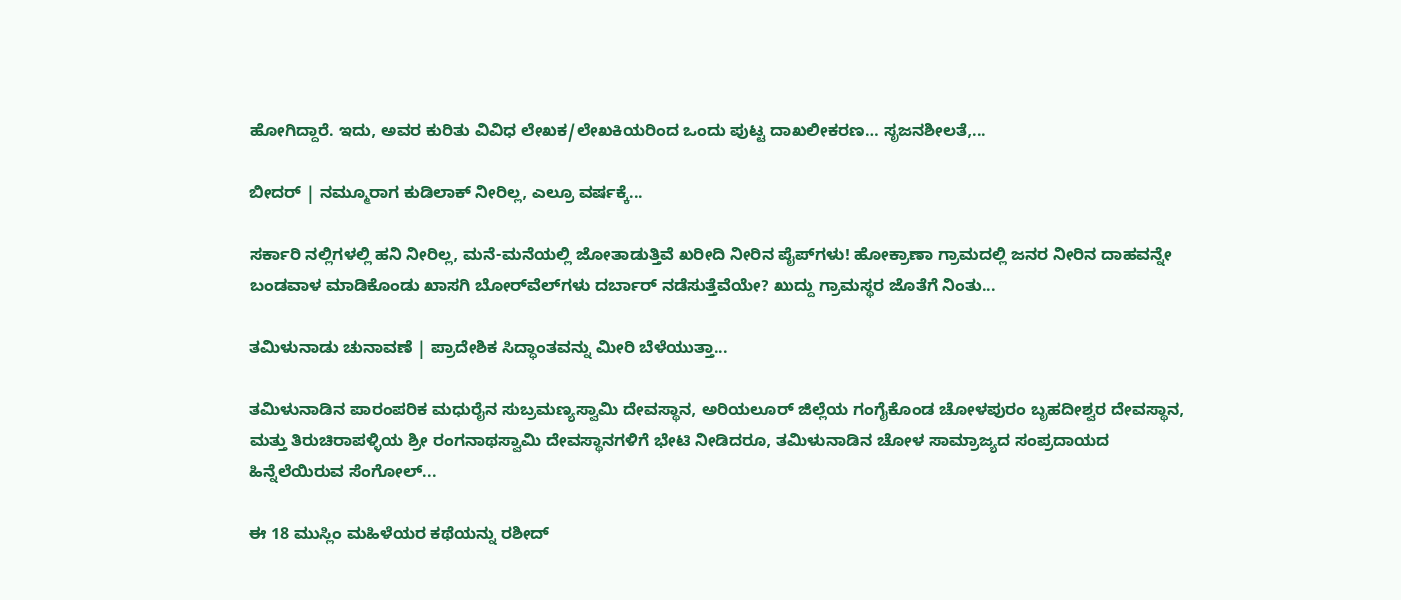ಹೋಗಿದ್ದಾರೆ. ಇದು, ಅವರ ಕುರಿತು ವಿವಿಧ ಲೇಖಕ/ಲೇಖಕಿಯರಿಂದ ಒಂದು ಪುಟ್ಟ ದಾಖಲೀಕರಣ… ಸೃಜನಶೀಲತೆ,...

ಬೀದರ್ | ನಮ್ಮೂರಾಗ ಕುಡಿಲಾಕ್ ನೀರಿಲ್ಲ, ಎಲ್ರೂ ವರ್ಷಕ್ಕೆ...

ಸರ್ಕಾರಿ ನಲ್ಲಿಗಳಲ್ಲಿ ಹನಿ ನೀರಿಲ್ಲ, ಮನೆ-ಮನೆಯಲ್ಲಿ ಜೋತಾಡುತ್ತಿವೆ ಖರೀದಿ ನೀರಿನ ಪೈಪ್‌ಗಳು! ಹೋಕ್ರಾಣಾ ಗ್ರಾಮದಲ್ಲಿ ಜನರ ನೀರಿನ ದಾಹವನ್ನೇ ಬಂಡವಾಳ ಮಾಡಿಕೊಂಡು ಖಾಸಗಿ ಬೋರ್‌ವೆಲ್‌ಗಳು ದರ್ಬಾರ್‌ ನಡೆಸುತ್ತೆವೆಯೇ? ಖುದ್ದು ಗ್ರಾಮಸ್ಥರ ಜೊತೆಗೆ ನಿಂತು...

ತಮಿಳುನಾಡು ಚುನಾವಣೆ | ಪ್ರಾದೇಶಿಕ ಸಿದ್ಧಾಂತವನ್ನು ಮೀರಿ ಬೆಳೆಯುತ್ತಾ...

ತಮಿಳುನಾಡಿನ ಪಾರಂಪರಿಕ ಮಧುರೈನ ಸುಬ್ರಮಣ್ಯಸ್ವಾಮಿ ದೇವಸ್ಥಾನ, ಅರಿಯಲೂರ್ ಜಿಲ್ಲೆಯ ಗಂಗೈಕೊಂಡ ಚೋಳಪುರಂ ಬೃಹದೀಶ್ವರ ದೇವಸ್ಥಾನ, ಮತ್ತು ತಿರುಚಿರಾಪಳ್ಳಿಯ ಶ್ರೀ ರಂಗನಾಥಸ್ವಾಮಿ ದೇವಸ್ಥಾನಗಳಿಗೆ ಭೇಟಿ ನೀಡಿದರೂ, ತಮಿಳುನಾಡಿನ ಚೋಳ ಸಾಮ್ರಾಜ್ಯದ ಸಂಪ್ರದಾಯದ ಹಿನ್ನೆಲೆಯಿರುವ ಸೆಂಗೋಲ್...

ಈ 18 ಮುಸ್ಲಿಂ ಮಹಿಳೆಯರ ಕಥೆಯನ್ನು ರಶೀದ್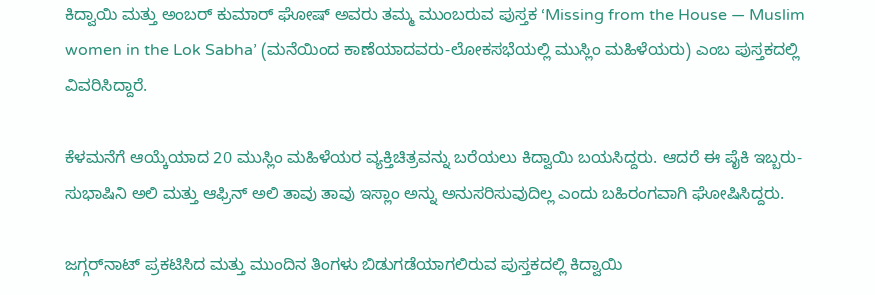ಕಿದ್ವಾಯಿ ಮತ್ತು ಅಂಬರ್ ಕುಮಾರ್ ಘೋಷ್ ಅವರು ತಮ್ಮ ಮುಂಬರುವ ಪುಸ್ತಕ ‘Missing from the House — Muslim women in the Lok Sabha’ (ಮನೆಯಿಂದ ಕಾಣೆಯಾದವರು-ಲೋಕಸಭೆಯಲ್ಲಿ ಮುಸ್ಲಿಂ ಮಹಿಳೆಯರು) ಎಂಬ ಪುಸ್ತಕದಲ್ಲಿ ವಿವರಿಸಿದ್ದಾರೆ.

ಕೆಳಮನೆಗೆ ಆಯ್ಕೆಯಾದ 20 ಮುಸ್ಲಿಂ ಮಹಿಳೆಯರ ವ್ಯಕ್ತಿಚಿತ್ರವನ್ನು ಬರೆಯಲು ಕಿದ್ವಾಯಿ ಬಯಸಿದ್ದರು. ಆದರೆ ಈ ಪೈಕಿ ಇಬ್ಬರು- ಸುಭಾಷಿನಿ ಅಲಿ ಮತ್ತು ಆಫ್ರಿನ್ ಅಲಿ ತಾವು ತಾವು ಇಸ್ಲಾಂ ಅನ್ನು ಅನುಸರಿಸುವುದಿಲ್ಲ ಎಂದು ಬಹಿರಂಗವಾಗಿ ಘೋಷಿಸಿದ್ದರು.

ಜಗ್ಗರ್‌ನಾಟ್ ಪ್ರಕಟಿಸಿದ ಮತ್ತು ಮುಂದಿನ ತಿಂಗಳು ಬಿಡುಗಡೆಯಾಗಲಿರುವ ಪುಸ್ತಕದಲ್ಲಿ ಕಿದ್ವಾಯಿ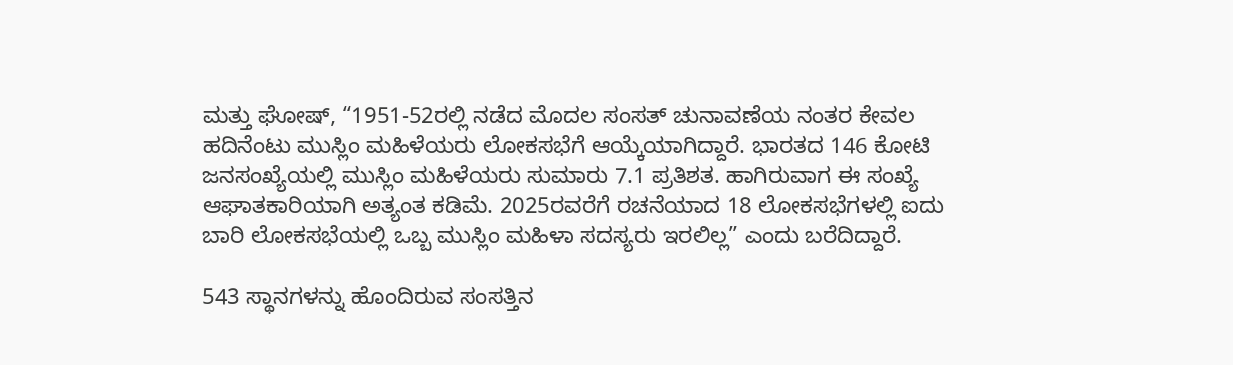ಮತ್ತು ಘೋಷ್, “1951-52ರಲ್ಲಿ ನಡೆದ ಮೊದಲ ಸಂಸತ್ ಚುನಾವಣೆಯ ನಂತರ ಕೇವಲ ಹದಿನೆಂಟು ಮುಸ್ಲಿಂ ಮಹಿಳೆಯರು ಲೋಕಸಭೆಗೆ ಆಯ್ಕೆಯಾಗಿದ್ದಾರೆ. ಭಾರತದ 146 ಕೋಟಿ ಜನಸಂಖ್ಯೆಯಲ್ಲಿ ಮುಸ್ಲಿಂ ಮಹಿಳೆಯರು ಸುಮಾರು 7.1 ಪ್ರತಿಶತ. ಹಾಗಿರುವಾಗ ಈ ಸಂಖ್ಯೆ ಆಘಾತಕಾರಿಯಾಗಿ ಅತ್ಯಂತ ಕಡಿಮೆ. 2025ರವರೆಗೆ ರಚನೆಯಾದ 18 ಲೋಕಸಭೆಗಳಲ್ಲಿ ಐದು ಬಾರಿ ಲೋಕಸಭೆಯಲ್ಲಿ ಒಬ್ಬ ಮುಸ್ಲಿಂ ಮಹಿಳಾ ಸದಸ್ಯರು ಇರಲಿಲ್ಲ” ಎಂದು ಬರೆದಿದ್ದಾರೆ.

543 ಸ್ಥಾನಗಳನ್ನು ಹೊಂದಿರುವ ಸಂಸತ್ತಿನ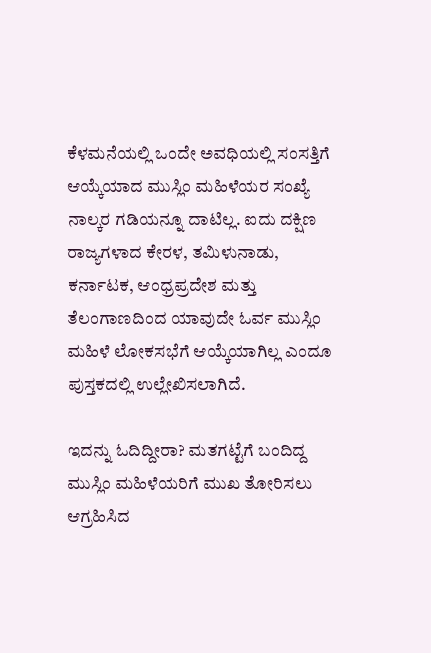ಕೆಳಮನೆಯಲ್ಲಿ ಒಂದೇ ಅವಧಿಯಲ್ಲಿ ಸಂಸತ್ತಿಗೆ ಆಯ್ಕೆಯಾದ ಮುಸ್ಲಿಂ ಮಹಿಳೆಯರ ಸಂಖ್ಯೆ ನಾಲ್ಕರ ಗಡಿಯನ್ನೂ ದಾಟಿಲ್ಲ. ಐದು ದಕ್ಷಿಣ ರಾಜ್ಯಗಳಾದ ಕೇರಳ, ತಮಿಳುನಾಡು, ಕರ್ನಾಟಕ, ಆಂಧ್ರಪ್ರದೇಶ ಮತ್ತು ತೆಲಂಗಾಣದಿಂದ ಯಾವುದೇ ಓರ್ವ ಮುಸ್ಲಿಂ ಮಹಿಳೆ ಲೋಕಸಭೆಗೆ ಆಯ್ಕೆಯಾಗಿಲ್ಲ ಎಂದೂ ಪುಸ್ತಕದಲ್ಲಿ ಉಲ್ಲೇಖಿಸಲಾಗಿದೆ.

ಇದನ್ನು ಓದಿದ್ದೀರಾ? ಮತಗಟ್ಟೆಗೆ ಬಂದಿದ್ದ ಮುಸ್ಲಿಂ ಮಹಿಳೆಯರಿಗೆ ಮುಖ ತೋರಿಸಲು ಆಗ್ರಹಿಸಿದ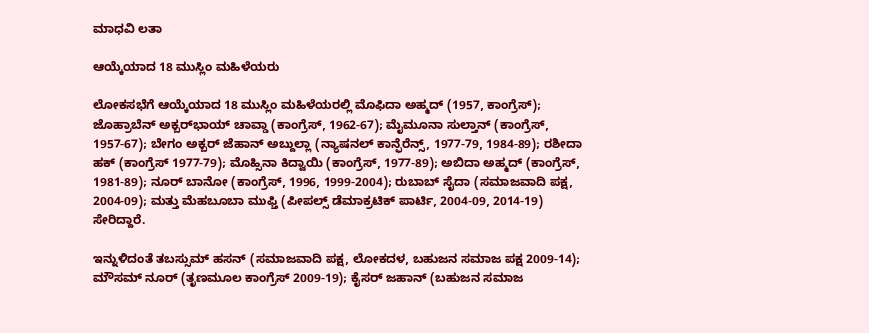ಮಾಧವಿ ಲತಾ

ಆಯ್ಕೆಯಾದ 18 ಮುಸ್ಲಿಂ ಮಹಿಳೆಯರು

ಲೋಕಸಭೆಗೆ ಆಯ್ಕೆಯಾದ 18 ಮುಸ್ಲಿಂ ಮಹಿಳೆಯರಲ್ಲಿ ಮೊಫಿದಾ ಅಹ್ಮದ್ (1957, ಕಾಂಗ್ರೆಸ್); ಜೊಹ್ರಾಬೆನ್ ಅಕ್ಬರ್‌ಭಾಯ್ ಚಾವ್ಡಾ (ಕಾಂಗ್ರೆಸ್, 1962-67); ಮೈಮೂನಾ ಸುಲ್ತಾನ್ (ಕಾಂಗ್ರೆಸ್, 1957-67); ಬೇಗಂ ಅಕ್ಬರ್ ಜೆಹಾನ್ ಅಬ್ದುಲ್ಲಾ (ನ್ಯಾಷನಲ್ ಕಾನ್ಫೆರೆನ್ಸ್‌, 1977-79, 1984-89); ರಶೀದಾ ಹಕ್ (ಕಾಂಗ್ರೆಸ್ 1977-79); ಮೊಹ್ಸಿನಾ ಕಿದ್ವಾಯಿ (ಕಾಂಗ್ರೆಸ್, 1977-89); ಅಬಿದಾ ಅಹ್ಮದ್ (ಕಾಂಗ್ರೆಸ್, 1981-89); ನೂರ್ ಬಾನೋ (ಕಾಂಗ್ರೆಸ್, 1996, 1999-2004); ರುಬಾಬ್ ಸೈದಾ (ಸಮಾಜವಾದಿ ಪಕ್ಷ, 2004-09); ಮತ್ತು ಮೆಹಬೂಬಾ ಮುಫ್ತಿ (ಪೀಪಲ್ಸ್ ಡೆಮಾಕ್ರಟಿಕ್ ಪಾರ್ಟಿ, 2004-09, 2014-19) ಸೇರಿದ್ದಾರೆ.

ಇನ್ನುಳಿದಂತೆ ತಬಸ್ಸುಮ್ ಹಸನ್ (ಸಮಾಜವಾದಿ ಪಕ್ಷ, ಲೋಕದಳ, ಬಹುಜನ ಸಮಾಜ ಪಕ್ಷ 2009-14); ಮೌಸಮ್ ನೂರ್ (ತೃಣಮೂಲ ಕಾಂಗ್ರೆಸ್ 2009-19); ಕೈಸರ್ ಜಹಾನ್ (ಬಹುಜನ ಸಮಾಜ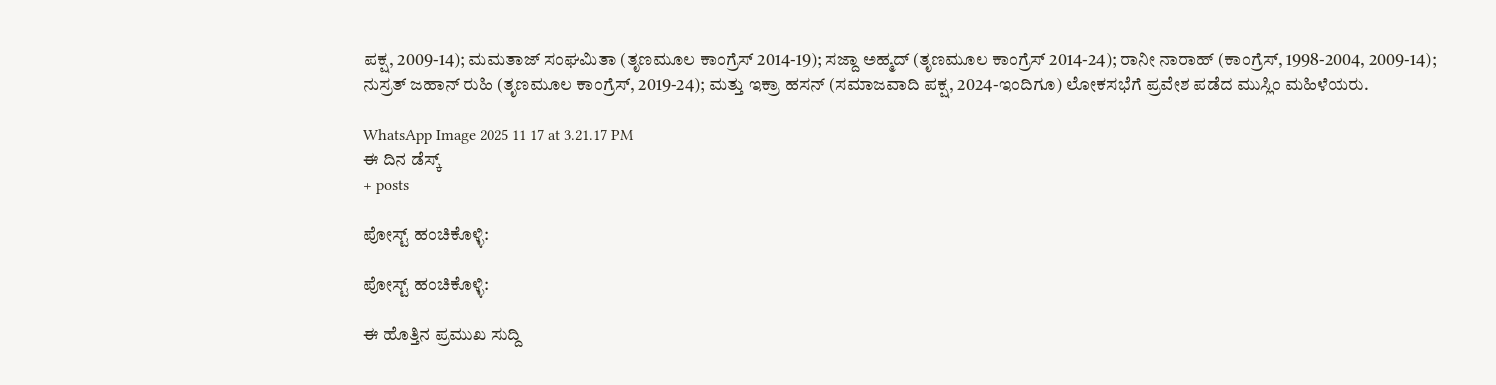ಪಕ್ಷ, 2009-14); ಮಮತಾಜ್ ಸಂಘಮಿತಾ (ತೃಣಮೂಲ ಕಾಂಗ್ರೆಸ್ 2014-19); ಸಜ್ದಾ ಅಹ್ಮದ್ (ತೃಣಮೂಲ ಕಾಂಗ್ರೆಸ್ 2014-24); ರಾನೀ ನಾರಾಹ್ (ಕಾಂಗ್ರೆಸ್, 1998-2004, 2009-14); ನುಸ್ರತ್ ಜಹಾನ್ ರುಹಿ (ತೃಣಮೂಲ ಕಾಂಗ್ರೆಸ್, 2019-24); ಮತ್ತು ಇಕ್ರಾ ಹಸನ್ (ಸಮಾಜವಾದಿ ಪಕ್ಷ, 2024-ಇಂದಿಗೂ) ಲೋಕಸಭೆಗೆ ಪ್ರವೇಶ ಪಡೆದ ಮುಸ್ಲಿಂ ಮಹಿಳೆಯರು.

WhatsApp Image 2025 11 17 at 3.21.17 PM
ಈ ದಿನ ಡೆಸ್ಕ್
+ posts

ಪೋಸ್ಟ್ ಹಂಚಿಕೊಳ್ಳಿ:

ಪೋಸ್ಟ್ ಹಂಚಿಕೊಳ್ಳಿ:

ಈ ಹೊತ್ತಿನ ಪ್ರಮುಖ ಸುದ್ದಿ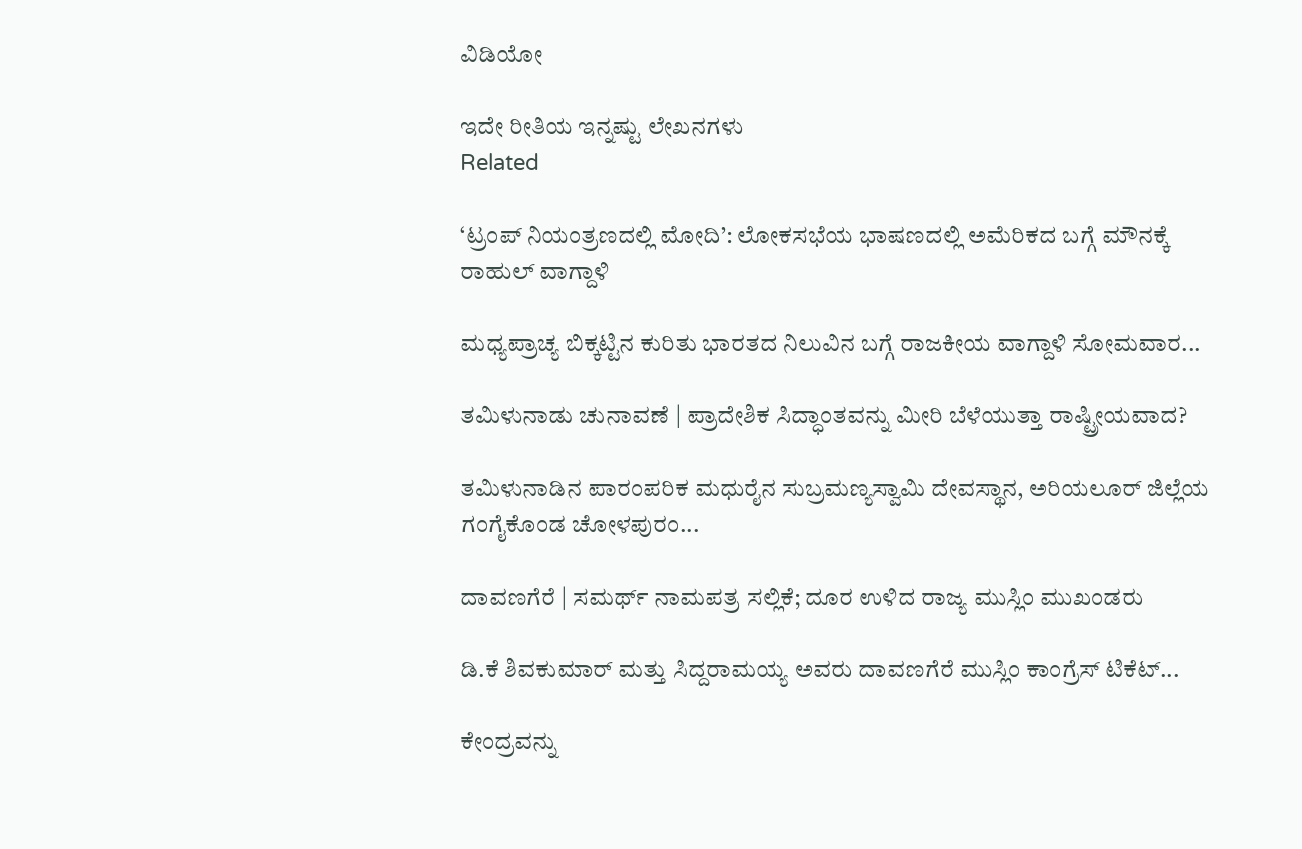ವಿಡಿಯೋ

ಇದೇ ರೀತಿಯ ಇನ್ನಷ್ಟು ಲೇಖನಗಳು
Related

‘ಟ್ರಂಪ್ ನಿಯಂತ್ರಣದಲ್ಲಿ ಮೋದಿ’: ಲೋಕಸಭೆಯ ಭಾಷಣದಲ್ಲಿ ಅಮೆರಿಕದ ಬಗ್ಗೆ ಮೌನಕ್ಕೆ ರಾಹುಲ್ ವಾಗ್ದಾಳಿ

ಮಧ್ಯಪ್ರಾಚ್ಯ ಬಿಕ್ಕಟ್ಟಿನ ಕುರಿತು ಭಾರತದ ನಿಲುವಿನ ಬಗ್ಗೆ ರಾಜಕೀಯ ವಾಗ್ದಾಳಿ ಸೋಮವಾರ...

ತಮಿಳುನಾಡು ಚುನಾವಣೆ | ಪ್ರಾದೇಶಿಕ ಸಿದ್ಧಾಂತವನ್ನು ಮೀರಿ ಬೆಳೆಯುತ್ತಾ ರಾಷ್ಟ್ರೀಯವಾದ?

ತಮಿಳುನಾಡಿನ ಪಾರಂಪರಿಕ ಮಧುರೈನ ಸುಬ್ರಮಣ್ಯಸ್ವಾಮಿ ದೇವಸ್ಥಾನ, ಅರಿಯಲೂರ್ ಜಿಲ್ಲೆಯ ಗಂಗೈಕೊಂಡ ಚೋಳಪುರಂ...

ದಾವಣಗೆರೆ | ಸಮರ್ಥ್‌ ನಾಮಪತ್ರ ಸಲ್ಲಿಕೆ; ದೂರ ಉಳಿದ ರಾಜ್ಯ ಮುಸ್ಲಿಂ ಮುಖಂಡರು

ಡಿ.ಕೆ ಶಿವಕುಮಾರ್ ಮತ್ತು ಸಿದ್ದರಾಮಯ್ಯ ಅವರು ದಾವಣಗೆರೆ ಮುಸ್ಲಿಂ ಕಾಂಗ್ರೆಸ್‌ ಟಿಕೆಟ್...

ಕೇಂದ್ರವನ್ನು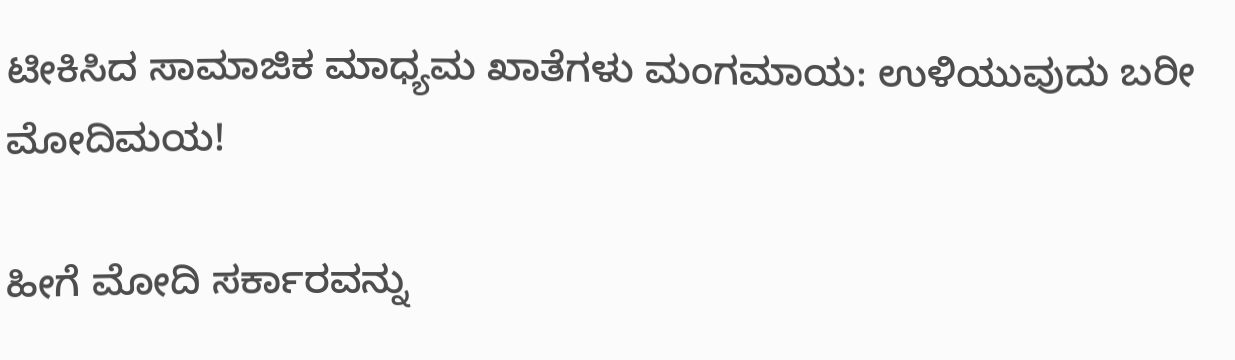ಟೀಕಿಸಿದ ಸಾಮಾಜಿಕ ಮಾಧ್ಯಮ ಖಾತೆಗಳು ಮಂಗಮಾಯ: ಉಳಿಯುವುದು ಬರೀ ಮೋದಿಮಯ!

ಹೀಗೆ ಮೋದಿ ಸರ್ಕಾರವನ್ನು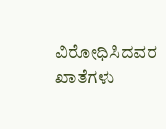ವಿರೋಧಿಸಿದವರ ಖಾತೆಗಳು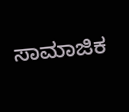ಸಾಮಾಜಿಕ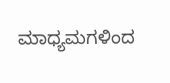ಮಾಧ್ಯಮಗಳಿಂದ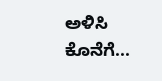ಅಳಿಸಿ ಕೊನೆಗೆ...